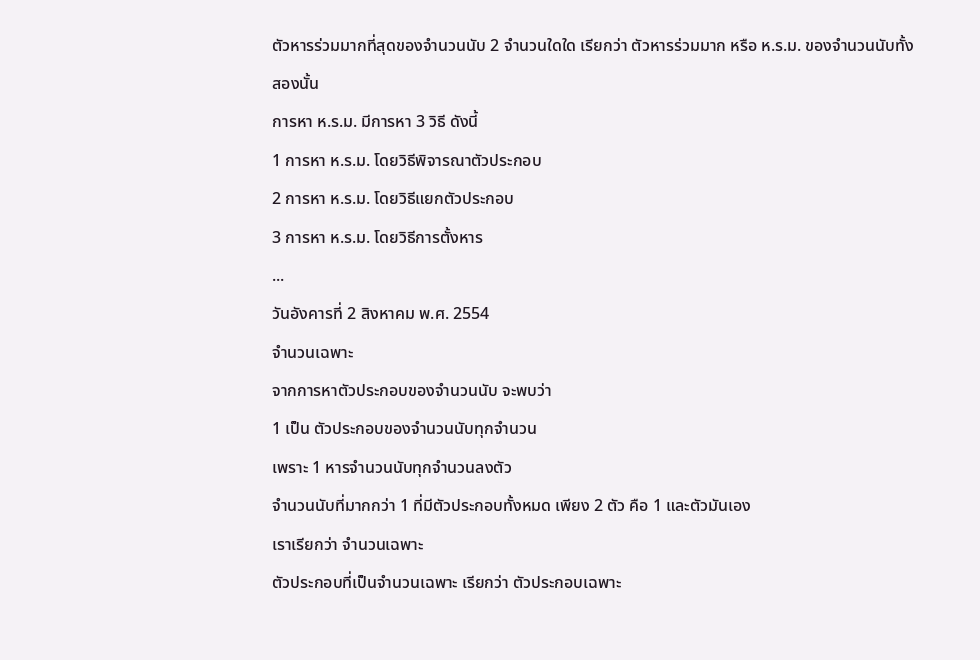ตัวหารร่วมมากที่สุดของจำนวนนับ 2 จำนวนใดใด เรียกว่า ตัวหารร่วมมาก หรือ ห.ร.ม. ของจำนวนนับทั้งสองนั้น
การหา ห.ร.ม. มีการหา 3 วิธี ดังนี้
1 การหา ห.ร.ม. โดยวิธีพิจารณาตัวประกอบ
2 การหา ห.ร.ม. โดยวิธีแยกตัวประกอบ
3 การหา ห.ร.ม. โดยวิธีการตั้งหาร
...
วันอังคารที่ 2 สิงหาคม พ.ศ. 2554
จำนวนเฉพาะ
จากการหาตัวประกอบของจำนวนนับ จะพบว่า
1 เป็น ตัวประกอบของจำนวนนับทุกจำนวน
เพราะ 1 หารจำนวนนับทุกจำนวนลงตัว
จำนวนนับที่มากกว่า 1 ที่มีตัวประกอบทั้งหมด เพียง 2 ตัว คือ 1 และตัวมันเอง
เราเรียกว่า จำนวนเฉพาะ
ตัวประกอบที่เป็นจำนวนเฉพาะ เรียกว่า ตัวประกอบเฉพาะ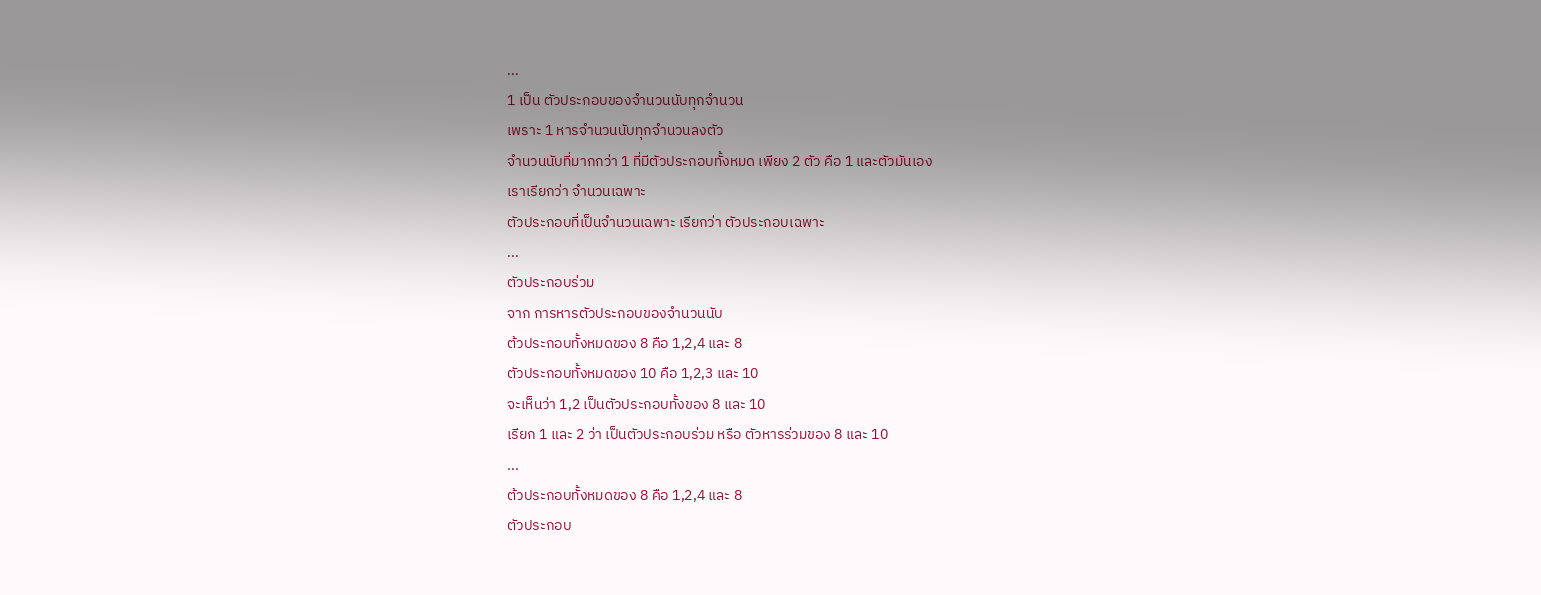...
1 เป็น ตัวประกอบของจำนวนนับทุกจำนวน
เพราะ 1 หารจำนวนนับทุกจำนวนลงตัว
จำนวนนับที่มากกว่า 1 ที่มีตัวประกอบทั้งหมด เพียง 2 ตัว คือ 1 และตัวมันเอง
เราเรียกว่า จำนวนเฉพาะ
ตัวประกอบที่เป็นจำนวนเฉพาะ เรียกว่า ตัวประกอบเฉพาะ
...
ตัวประกอบร่วม
จาก การหารตัวประกอบของจำนวนนับ
ต้วประกอบทั้งหมดของ 8 คือ 1,2,4 และ 8
ตัวประกอบทั้งหมดของ 10 คือ 1,2,3 และ 10
จะเห็นว่า 1,2 เป็นตัวประกอบทั้งของ 8 และ 10
เรียก 1 และ 2 ว่า เป็นตัวประกอบร่วม หรือ ตัวหารร่วมของ 8 และ 10
...
ต้วประกอบทั้งหมดของ 8 คือ 1,2,4 และ 8
ตัวประกอบ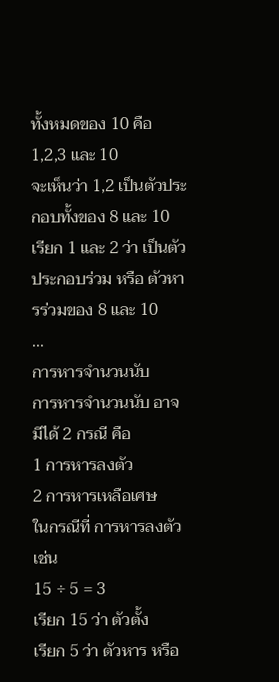ทั้งหมดของ 10 คือ 1,2,3 และ 10
จะเห็นว่า 1,2 เป็นตัวประกอบทั้งของ 8 และ 10
เรียก 1 และ 2 ว่า เป็นตัวประกอบร่วม หรือ ตัวหารร่วมของ 8 และ 10
...
การหารจำนวนนับ
การหารจำนวนนับ อาจมีได้ 2 กรณี คือ
1 การหารลงตัว
2 การหารเหลือเศษ
ในกรณีที่ การหารลงตัว เช่น
15 ÷ 5 = 3
เรียก 15 ว่า ตัวตั้ง
เรียก 5 ว่า ตัวหาร หรือ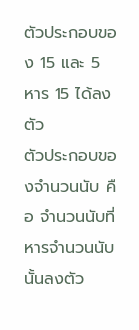ตัวประกอบของ 15 และ 5 หาร 15 ได้ลงตัว
ตัวประกอบของจำนวนนับ คือ จำนวนนับที่หารจำนวนนับนั้นลงตัว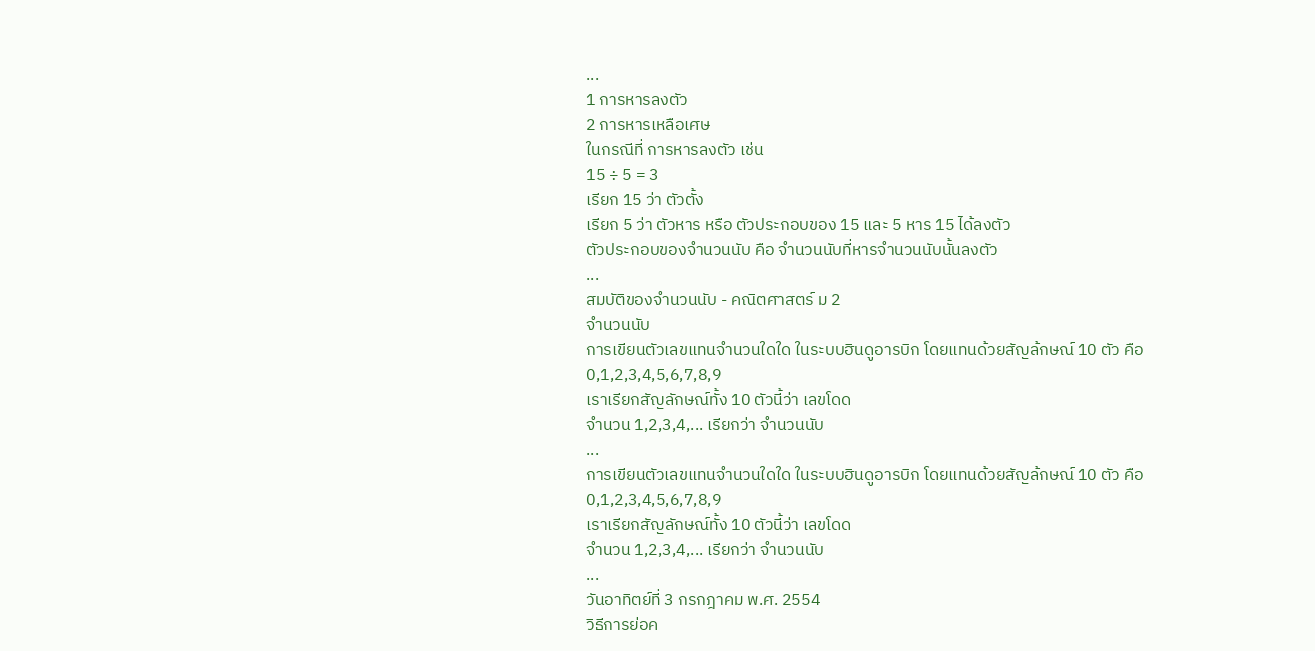...
1 การหารลงตัว
2 การหารเหลือเศษ
ในกรณีที่ การหารลงตัว เช่น
15 ÷ 5 = 3
เรียก 15 ว่า ตัวตั้ง
เรียก 5 ว่า ตัวหาร หรือ ตัวประกอบของ 15 และ 5 หาร 15 ได้ลงตัว
ตัวประกอบของจำนวนนับ คือ จำนวนนับที่หารจำนวนนับนั้นลงตัว
...
สมบัติของจำนวนนับ - คณิตศาสตร์ ม 2
จำนวนนับ
การเขียนตัวเลขแทนจำนวนใดใด ในระบบฮินดูอารบิก โดยแทนด้วยสัญล้กษณ์ 10 ตัว คือ 0,1,2,3,4,5,6,7,8,9
เราเรียกสัญลักษณ์ทั้ง 10 ตัวนี้ว่า เลขโดด
จำนวน 1,2,3,4,... เรียกว่า จำนวนนับ
...
การเขียนตัวเลขแทนจำนวนใดใด ในระบบฮินดูอารบิก โดยแทนด้วยสัญล้กษณ์ 10 ตัว คือ 0,1,2,3,4,5,6,7,8,9
เราเรียกสัญลักษณ์ทั้ง 10 ตัวนี้ว่า เลขโดด
จำนวน 1,2,3,4,... เรียกว่า จำนวนนับ
...
วันอาทิตย์ที่ 3 กรกฎาคม พ.ศ. 2554
วิธีการย่อค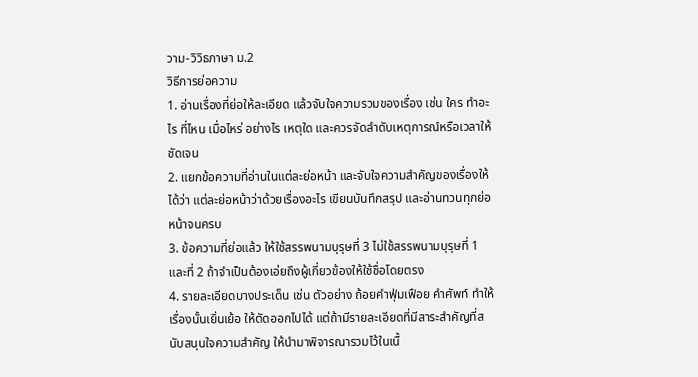วาม-วิวิธภาษา ม.2
วิธีการย่อความ
1. อ่านเรื่องที่ย่อให้ละเอียด แล้วจับใจความรวมของเรื่อง เช่น ใคร ทำอะไร ที่ไหน เมื่อไหร่ อย่างไร เหตุใด และควรจัดลำดับเหตุการณ์หรือเวลาให้ชัดเจน
2. แยกข้อความที่อ่านในแต่ละย่อหน้า และจับใจความสำคัญของเรื่องให้ได้ว่า แต่ละย่อหน้าว่าด้วยเรื่องอะไร เขียนบันทึกสรุป และอ่านทวนทุกย่อหน้าจนครบ
3. ข้อความที่ย่อแล้ว ให้ใช้สรรพนามบุรุษที่ 3 ไม่ใช้สรรพนามบุรุษที่ 1 และที่ 2 ถ้าจำเป็นต้องเอ่ยถึงผู้เกี่ยวข้องให้ใช้ชื่อโดยตรง
4. รายละเอียดบางประเด็น เช่น ตัวอย่าง ถ้อยคำฟุ่มเฟือย คำศัพท์ ทำให้เรื่องนั้นเยิ่นเย้อ ให้ตัดออกไปได้ แต่ถ้ามีรายละเอียดที่มีสาระสำคัญที่สนับสนุนใจความสำคัญ ให้นำมาพิจารณารวมไว้ในเนื้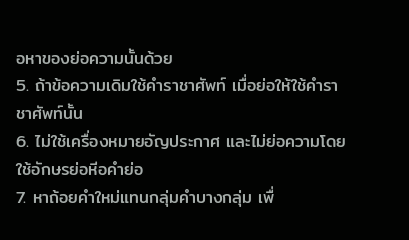อหาของย่อความนั้นด้วย
5. ถ้าข้อความเดิมใช้คำราชาศัพท์ เมื่อย่อให้ใช้คำราชาศัพท์นั้น
6. ไม่ใช้เครื่องหมายอัญประกาศ และไม่ย่อความโดยใช้อักษรย่อหีอคำย่อ
7. หาถ้อยคำใหม่แทนกลุ่มคำบางกลุ่ม เพื่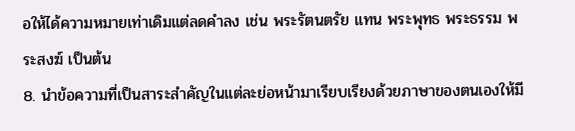อให้ได้ความหมายเท่าเดิมแต่ลดคำลง เช่น พระรัตนตรัย แทน พระพุทธ พระธรรม พระสงฆ์ เป็นต้น
8. นำข้อความที่เป็นสาระสำคัญในแต่ละย่อหน้ามาเรียบเรียงด้วยภาษาของตนเองให้มี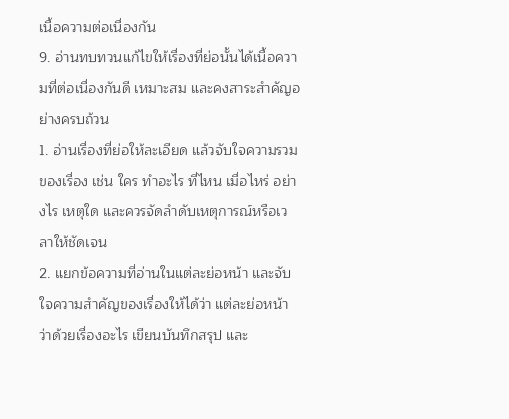เนื้อความต่อเนื่องกัน
9. อ่านทบทวนแก้ไขให้เรื่องที่ย่อนั้นได้เนื้อความที่ต่อเนื่องกันดี เหมาะสม และคงสาระสำคัญอย่างครบถ้วน
1. อ่านเรื่องที่ย่อให้ละเอียด แล้วจับใจความรวมของเรื่อง เช่น ใคร ทำอะไร ที่ไหน เมื่อไหร่ อย่างไร เหตุใด และควรจัดลำดับเหตุการณ์หรือเวลาให้ชัดเจน
2. แยกข้อความที่อ่านในแต่ละย่อหน้า และจับใจความสำคัญของเรื่องให้ได้ว่า แต่ละย่อหน้าว่าด้วยเรื่องอะไร เขียนบันทึกสรุป และ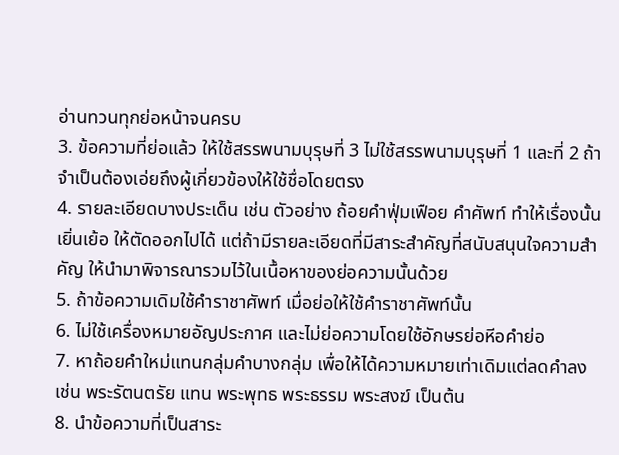อ่านทวนทุกย่อหน้าจนครบ
3. ข้อความที่ย่อแล้ว ให้ใช้สรรพนามบุรุษที่ 3 ไม่ใช้สรรพนามบุรุษที่ 1 และที่ 2 ถ้าจำเป็นต้องเอ่ยถึงผู้เกี่ยวข้องให้ใช้ชื่อโดยตรง
4. รายละเอียดบางประเด็น เช่น ตัวอย่าง ถ้อยคำฟุ่มเฟือย คำศัพท์ ทำให้เรื่องนั้นเยิ่นเย้อ ให้ตัดออกไปได้ แต่ถ้ามีรายละเอียดที่มีสาระสำคัญที่สนับสนุนใจความสำคัญ ให้นำมาพิจารณารวมไว้ในเนื้อหาของย่อความนั้นด้วย
5. ถ้าข้อความเดิมใช้คำราชาศัพท์ เมื่อย่อให้ใช้คำราชาศัพท์นั้น
6. ไม่ใช้เครื่องหมายอัญประกาศ และไม่ย่อความโดยใช้อักษรย่อหีอคำย่อ
7. หาถ้อยคำใหม่แทนกลุ่มคำบางกลุ่ม เพื่อให้ได้ความหมายเท่าเดิมแต่ลดคำลง เช่น พระรัตนตรัย แทน พระพุทธ พระธรรม พระสงฆ์ เป็นต้น
8. นำข้อความที่เป็นสาระ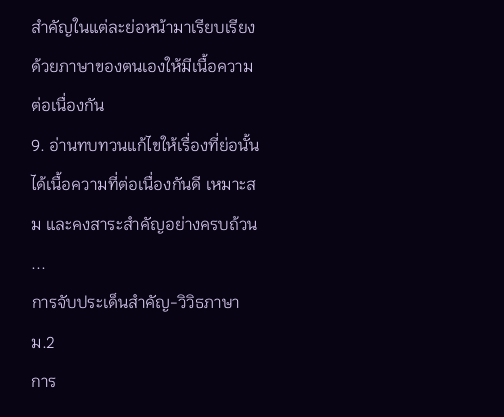สำคัญในแต่ละย่อหน้ามาเรียบเรียงด้วยภาษาของตนเองให้มีเนื้อความต่อเนื่องกัน
9. อ่านทบทวนแก้ไขให้เรื่องที่ย่อนั้นได้เนื้อความที่ต่อเนื่องกันดี เหมาะสม และคงสาระสำคัญอย่างครบถ้วน
...
การจับประเด็นสำคัญ-วิวิธภาษา ม.2
การ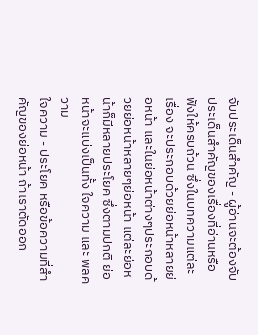จับประเด็นสำคัญ - ผู้อ่านจะต้องจับประเด็นสำคัญของเรื่องที่อ่านหรือฟังให้ครบถ้วน ซึ่งในบทความแต่ละเรื่อง จะประกอบด้วยย่อหน้าหลายย่อหน้า และในย่อหน้าต่างๆประกอบด้วยย่อหน้าหลายๆย่อหน้า แต่ละย่อหน้าก็มีหลายประโยค ซึ่งตามปกติ ย่อหน้าจะแบ่งเป็นทั้ง ใจความ และ พลความ
ใจความ - ประโยค หรือข้อความที่สำคัญของย่อหน้า ถ้าเราตัดออก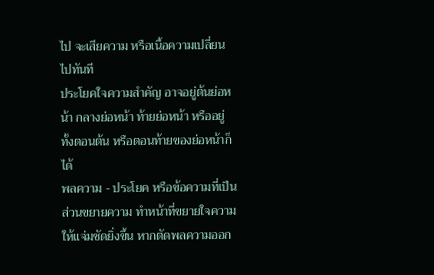ไป จะเสียความ หรือเนื้อความเปลี่ยนไปทันที
ประโยคใจความสำคัญ อาจอยู่ต้นย่อหน้า กลางย่อหน้า ท้ายย่อหน้า หรืออยู่ทั้งตอนต้น หรือตอนท้ายของย่อหน้าก็ได้
พลความ - ประโยค หรือข้อความที่เป็นส่วนขยายความ ทำหน้าที่ขยายใจความให้แจ่มชัดยิ่งขึ้น หากตัดพลความออก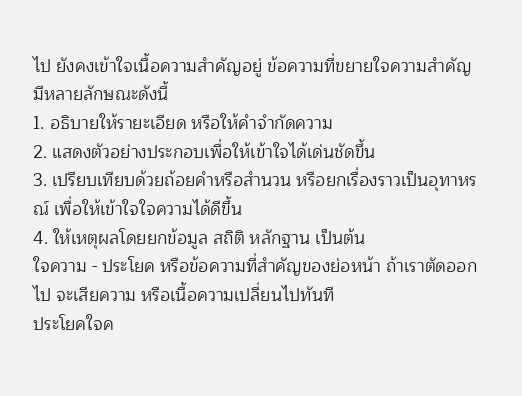ไป ยังคงเข้าใจเนื้อความสำคัญอยู่ ข้อความที่ขยายใจความสำคัญ มีหลายลักษณะดังนี้
1. อธิบายให้รายะเอียด หรือให้คำจำกัดความ
2. แสดงตัวอย่างประกอบเพื่อให้เข้าใจได้เด่นชัดขึ้น
3. เปรียบเทียบด้วยถ้อยคำหรือสำนวน หรือยกเรื่องราวเป็นอุทาหรณ์ เพื่อให้เข้าใจใจความได้ดีขึ้น
4. ให้เหตุผลโดยยกข้อมูล สถิติ หลักฐาน เป็นต้น
ใจความ - ประโยค หรือข้อความที่สำคัญของย่อหน้า ถ้าเราตัดออกไป จะเสียความ หรือเนื้อความเปลี่ยนไปทันที
ประโยคใจค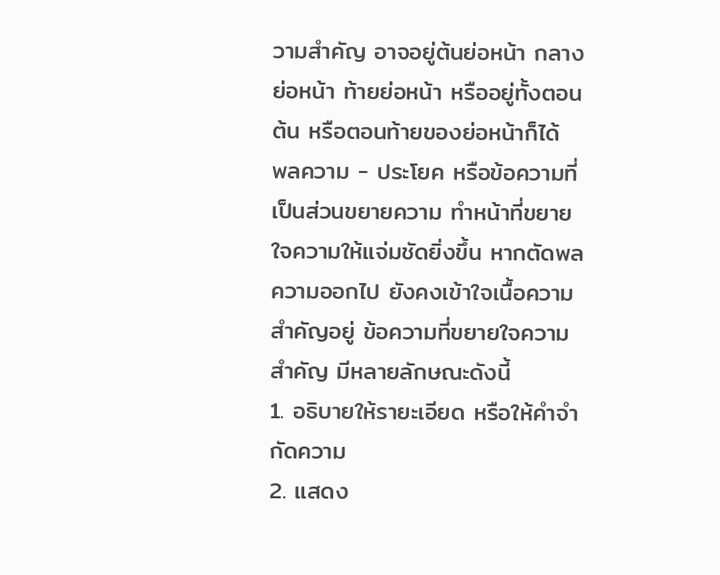วามสำคัญ อาจอยู่ต้นย่อหน้า กลางย่อหน้า ท้ายย่อหน้า หรืออยู่ทั้งตอนต้น หรือตอนท้ายของย่อหน้าก็ได้
พลความ - ประโยค หรือข้อความที่เป็นส่วนขยายความ ทำหน้าที่ขยายใจความให้แจ่มชัดยิ่งขึ้น หากตัดพลความออกไป ยังคงเข้าใจเนื้อความสำคัญอยู่ ข้อความที่ขยายใจความสำคัญ มีหลายลักษณะดังนี้
1. อธิบายให้รายะเอียด หรือให้คำจำกัดความ
2. แสดง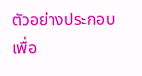ตัวอย่างประกอบเพื่อ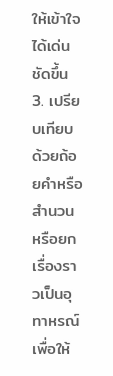ให้เข้าใจได้เด่นชัดขึ้น
3. เปรียบเทียบด้วยถ้อยคำหรือสำนวน หรือยกเรื่องราวเป็นอุทาหรณ์ เพื่อให้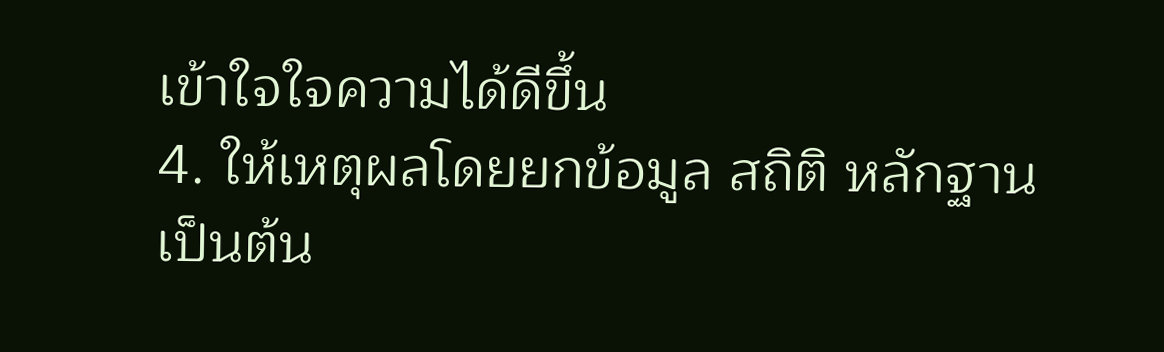เข้าใจใจความได้ดีขึ้น
4. ให้เหตุผลโดยยกข้อมูล สถิติ หลักฐาน เป็นต้น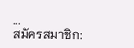...
สมัครสมาชิก: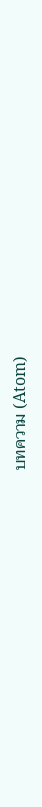บทความ (Atom)